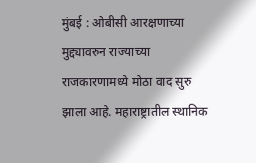मुंबई : ओबीसी आरक्षणाच्या मुद्द्यावरुन राज्याच्या राजकारणामध्ये मोठा वाद सुरु झाला आहे. महाराष्ट्रातील स्थानिक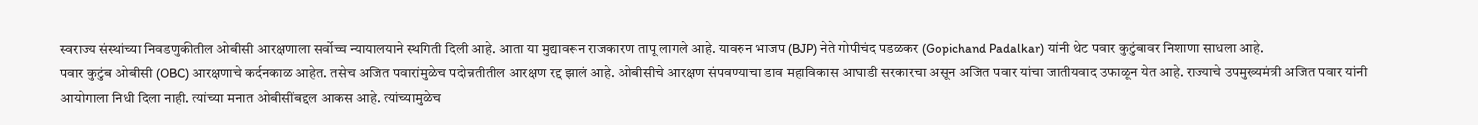स्वराज्य संस्थांच्या निवडणुकीतील ओबीसी आरक्षणाला सर्वोच्च न्यायालयाने स्थगिती दिली आहे. आता या मुद्यावरून राजकारण तापू लागले आहे. यावरुन भाजप (BJP) नेते गोपीचंद पडळकर (Gopichand Padalkar) यांनी थेट पवार कुटुंबावर निशाणा साधला आहे.
पवार कुटुंब ओबीसी (OBC) आरक्षणाचे कर्दनकाळ आहेत. तसेच अजित पवारांमुळेच पदोन्नतीतील आरक्षण रद्द झालं आहे. ओबीसीचे आरक्षण संपवण्याचा डाव महाविकास आघाडी सरकारचा असून अजित पवार यांचा जातीयवाद उफाळून येत आहे. राज्याचे उपमुख्यमंत्री अजित पवार यांनी आयोगाला निधी दिला नाही. त्यांच्या मनात ओबीसींबद्दल आकस आहे. त्यांच्यामुळेच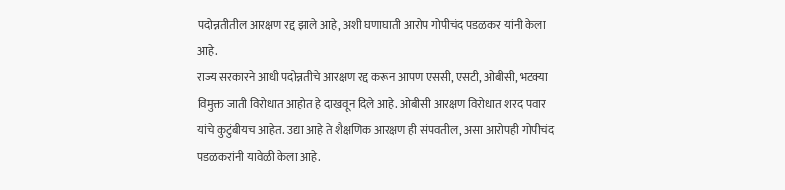पदोन्नतीतील आरक्षण रद्द झाले आहे, अशी घणाघाती आरोप गोपीचंद पडळकर यांनी केला आहे.
राज्य सरकारने आधी पदोन्नतीचे आरक्षण रद्द करून आपण एससी, एसटी, ओबीसी, भटक्या विमुक्त जाती विरोधात आहोत हे दाखवून दिले आहे. ओबीसी आरक्षण विरोधात शरद पवार यांचे कुटुंबीयच आहेत. उद्या आहे ते शैक्षणिक आरक्षण ही संपवतील, असा आरोपही गोपीचंद पडळकरांनी यावेळी केला आहे.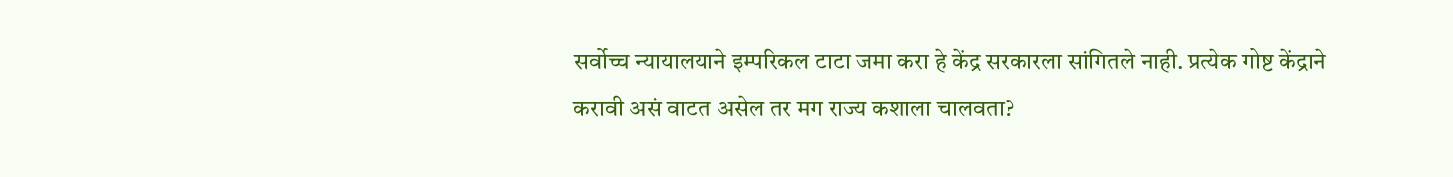सर्वोच्च न्यायालयाने इम्परिकल टाटा जमा करा हे केंद्र सरकारला सांगितले नाही. प्रत्येक गोष्ट केंद्राने करावी असं वाटत असेल तर मग राज्य कशाला चालवता?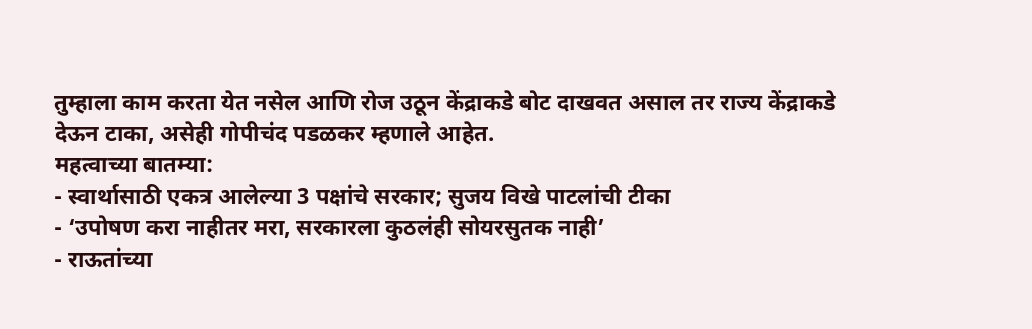तुम्हाला काम करता येत नसेल आणि रोज उठून केंद्राकडे बोट दाखवत असाल तर राज्य केंद्राकडे देऊन टाका, असेही गोपीचंद पडळकर म्हणाले आहेत.
महत्वाच्या बातम्या:
- स्वार्थासाठी एकत्र आलेल्या 3 पक्षांचे सरकार; सुजय विखे पाटलांची टीका
- ‘उपोषण करा नाहीतर मरा, सरकारला कुठलंही सोयरसुतक नाही’
- राऊतांच्या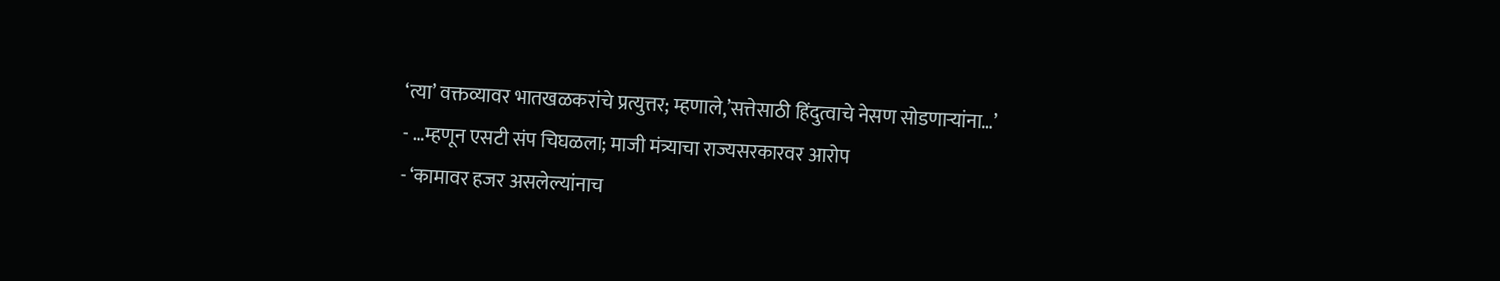‘त्या’ वक्तव्यावर भातखळकरांचे प्रत्युत्तर; म्हणाले,’सत्तेसाठी हिंदुत्वाचे नेसण सोडणाऱ्यांना…’
- …म्हणून एसटी संप चिघळला; माजी मंत्र्याचा राज्यसरकारवर आरोप
- ‘कामावर हजर असलेल्यांनाच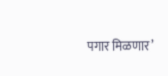पगार मिळणार’